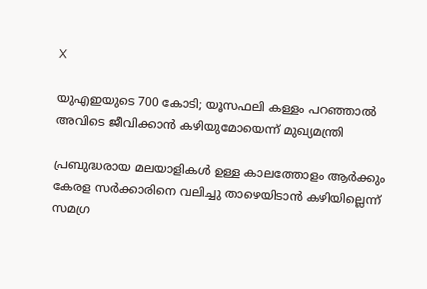X

യുഎഇയുടെ 700 കോടി; യൂസഫലി കള്ളം പറഞ്ഞാല്‍ അവിടെ ജീവിക്കാന്‍ കഴിയുമോയെന്ന് മുഖ്യമന്ത്രി

പ്രബുദ്ധരായ മലയാളികള്‍ ഉള്ള കാലത്തോളം ആര്‍ക്കും കേരള സര്‍ക്കാരിനെ വലിച്ചു താഴെയിടാന്‍ കഴിയില്ലെന്ന് സമഗ്ര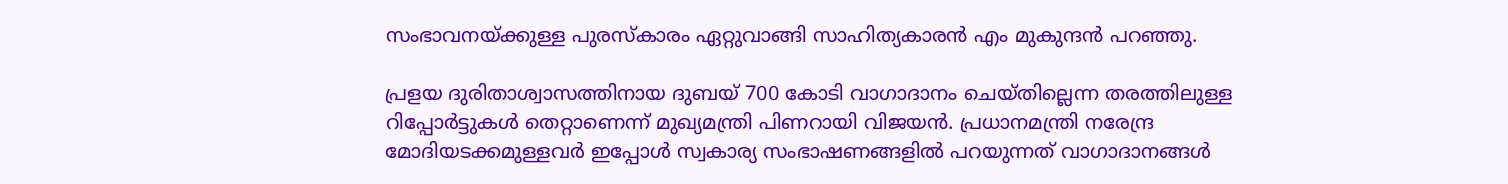സംഭാവനയ്ക്കുള്ള പുരസ്‌കാരം ഏറ്റുവാങ്ങി സാഹിത്യകാരന്‍ എം മുകുന്ദന്‍ പറഞ്ഞു.

പ്രളയ ദുരിതാശ്വാസത്തിനായ ദുബയ് 700 കോടി വാഗാദാനം ചെയ്തില്ലെന്ന തരത്തിലുള്ള റിപ്പോര്‍ട്ടുകള്‍ തെറ്റാണെന്ന് മുഖ്യമന്ത്രി പിണറായി വിജയന്‍. പ്രധാനമന്ത്രി നരേന്ദ്ര മോദിയടക്കമുള്ളവര്‍ ഇപ്പോള്‍ സ്വകാര്യ സംഭാഷണങ്ങളില്‍ പറയുന്നത് വാഗാദാനങ്ങള്‍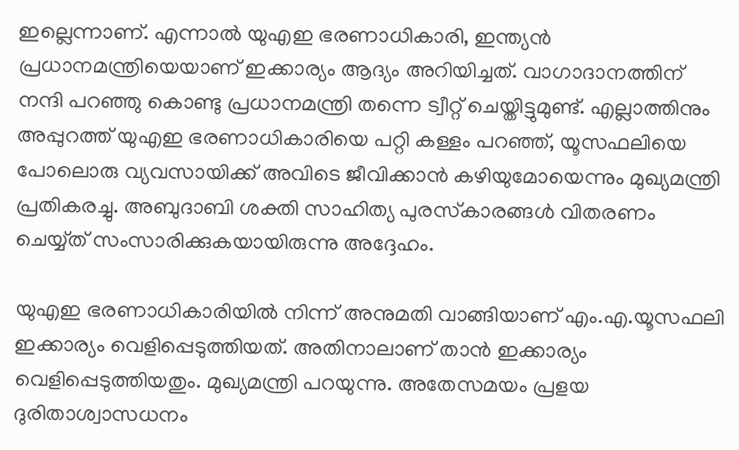ഇല്ലെന്നാണ്. എന്നാല്‍ യുഎഇ ഭരണാധികാരി, ഇന്ത്യന്‍ പ്രധാനമന്ത്രിയെയാണ് ഇക്കാര്യം ആദ്യം അറിയിച്ചത്. വാഗാദാനത്തിന് നന്ദി പറഞ്ഞു കൊണ്ടു പ്രധാനമന്ത്രി തന്നെ ട്വീറ്റ് ചെയ്തിട്ടുമുണ്ട്. എല്ലാത്തിനും അപ്പുറത്ത് യുഎഇ ഭരണാധികാരിയെ പറ്റി കള്ളം പറഞ്ഞ്, യൂസഫലിയെ പോലൊരു വ്യവസായിക്ക് അവിടെ ജീവിക്കാന്‍ കഴിയുമോയെന്നും മുഖ്യമന്ത്രി പ്രതികരച്ചു. അബുദാബി ശക്തി സാഹിത്യ പുരസ്‌കാരങ്ങള്‍ വിതരണം ചെയ്യ്ത് സംസാരിക്കുകയായിരുന്നു അദ്ദേഹം.

യുഎഇ ഭരണാധികാരിയില്‍ നിന്ന് അനുമതി വാങ്ങിയാണ് എം.എ.യൂസഫലി ഇക്കാര്യം വെളിപ്പെടുത്തിയത്. അതിനാലാണ് താന്‍ ഇക്കാര്യം വെളിപ്പെടുത്തിയതും. മുഖ്യമന്ത്രി പറയുന്നു. അതേസമയം പ്രളയ ദുരിതാശ്വാസധനം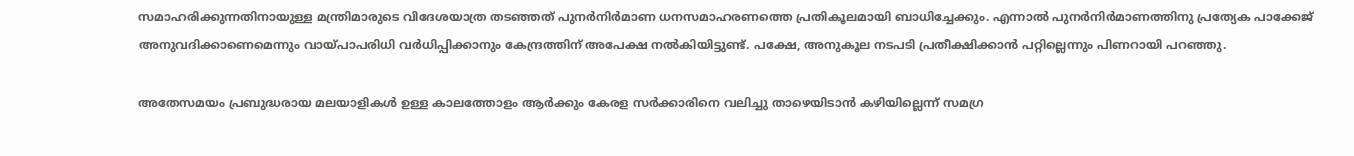സമാഹരിക്കുന്നതിനായുള്ള മന്ത്രിമാരുടെ വിദേശയാത്ര തടഞ്ഞത് പുനര്‍നിര്‍മാണ ധനസമാഹരണത്തെ പ്രതികൂലമായി ബാധിച്ചേക്കും. എന്നാല്‍ പുനര്‍നിര്‍മാണത്തിനു പ്രത്യേക പാക്കേജ് അനുവദിക്കാണെമെന്നും വായ്പാപരിധി വര്‍ധിപ്പിക്കാനും കേന്ദ്രത്തിന് അപേക്ഷ നല്‍കിയിട്ടുണ്ട്. പക്ഷേ, അനുകൂല നടപടി പ്രതീക്ഷിക്കാന്‍ പറ്റില്ലെന്നും പിണറായി പറഞ്ഞു.

അതേസമയം പ്രബുദ്ധരായ മലയാളികള്‍ ഉള്ള കാലത്തോളം ആര്‍ക്കും കേരള സര്‍ക്കാരിനെ വലിച്ചു താഴെയിടാന്‍ കഴിയില്ലെന്ന് സമഗ്ര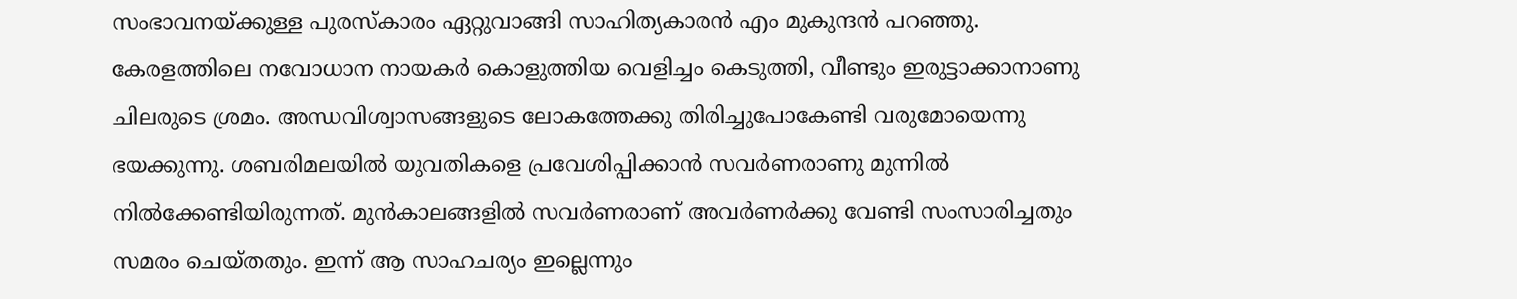സംഭാവനയ്ക്കുള്ള പുരസ്‌കാരം ഏറ്റുവാങ്ങി സാഹിത്യകാരന്‍ എം മുകുന്ദന്‍ പറഞ്ഞു. കേരളത്തിലെ നവോധാന നായകര്‍ കൊളുത്തിയ വെളിച്ചം കെടുത്തി, വീണ്ടും ഇരുട്ടാക്കാനാണു ചിലരുടെ ശ്രമം. അന്ധവിശ്വാസങ്ങളുടെ ലോകത്തേക്കു തിരിച്ചുപോകേണ്ടി വരുമോയെന്നു ഭയക്കുന്നു. ശബരിമലയില്‍ യുവതികളെ പ്രവേശിപ്പിക്കാന്‍ സവര്‍ണരാണു മുന്നില്‍ നില്‍ക്കേണ്ടിയിരുന്നത്. മുന്‍കാലങ്ങളില്‍ സവര്‍ണരാണ് അവര്‍ണര്‍ക്കു വേണ്ടി സംസാരിച്ചതും സമരം ചെയ്തതും. ഇന്ന് ആ സാഹചര്യം ഇല്ലെന്നും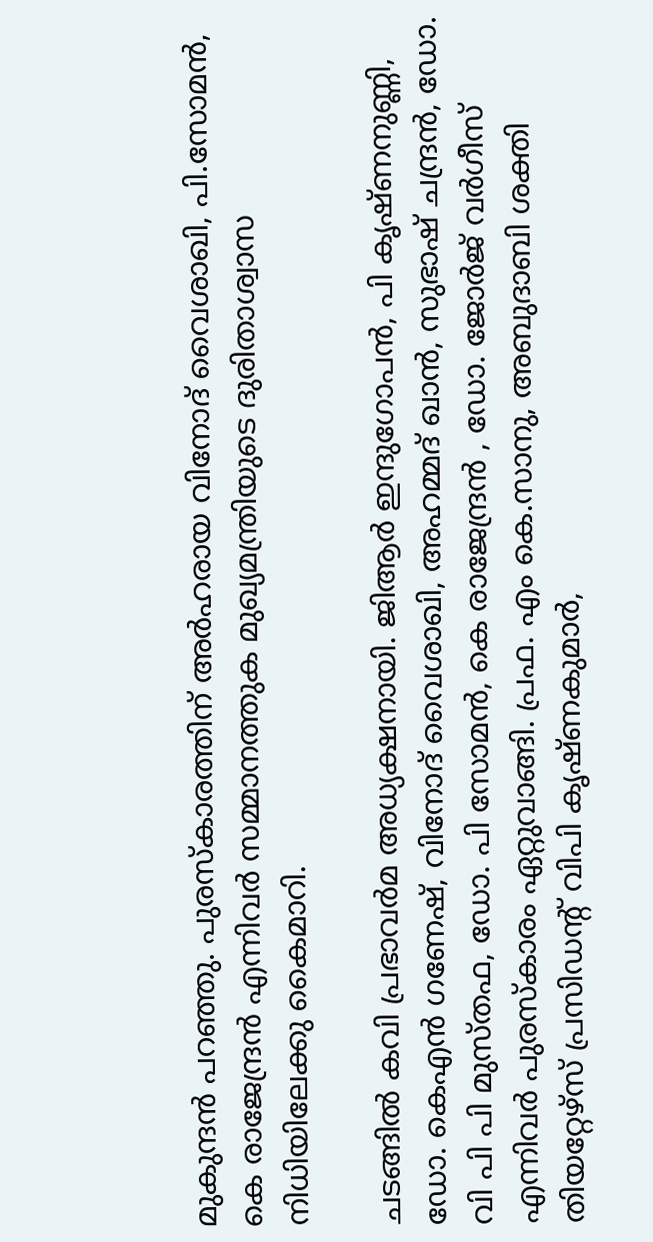മുകുന്ദന്‍ പറഞ്ഞു. പുരസ്‌കാരത്തിന് അര്‍ഹരായ വിനോദ് വൈശാഖി, പി.സോമന്‍, കെ രാജേന്ദ്രന്‍ എന്നിവര്‍ സമ്മാനത്തുക മുഖ്യമന്ത്രിയുടെ ദുരിതാശ്വാസ നിധിയിലേക്കു കൈമാറി.

ചടങ്ങില്‍ കവി പ്രഭാവര്‍മ അധ്യക്ഷനായി. ജിആര്‍ ഇന്ദുഗോപന്‍, പി കൃഷ്ണനുണ്ണി, ഡോ. കെഎന്‍ ഗണേഷ്, വിനോദ് വൈശാഖി, അഹമ്മദ് ഖാന്‍, സുഭാഷ് ചന്ദ്രന്‍, ഡോ. വി പി പി മുസ്തഫ, ഡോ. പി സോമന്‍, കെ രാജേന്ദ്രന്‍ , ഡോ. ജോര്‍ജ് വര്‍ഗീസ് എന്നിവര്‍ പുരസ്‌കാരം ഏറ്റുവാങ്ങി. പ്രഫ. എം കെ.സാനു, അബുദാബി ശക്തി തിയറ്റേഴ്സ് പ്രസിഡന്റ് വിപി കൃഷ്ണകുമാര്‍,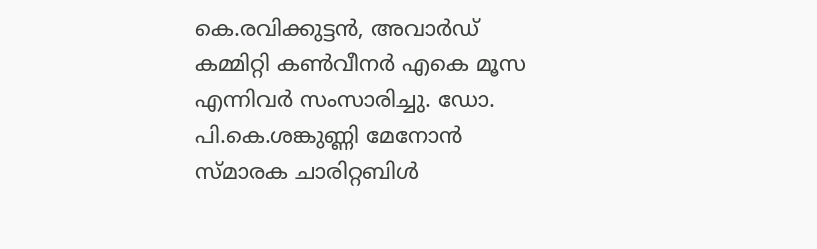കെ.രവിക്കുട്ടന്‍, അവാര്‍ഡ് കമ്മിറ്റി കണ്‍വീനര്‍ എകെ മൂസ എന്നിവര്‍ സംസാരിച്ചു. ഡോ. പി.കെ.ശങ്കുണ്ണി മേനോന്‍ സ്മാരക ചാരിറ്റബിള്‍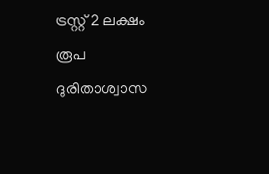ട്രസ്റ്റ് 2 ലക്ഷം രൂപ ദുരിതാശ്വാസ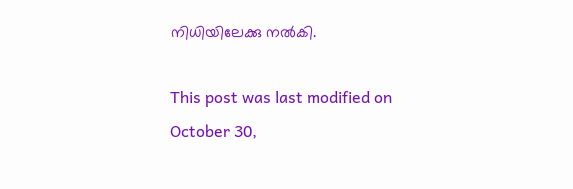നിധിയിലേക്കു നല്‍കി.

This post was last modified on October 30,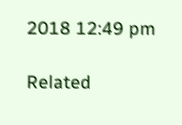2018 12:49 pm

Related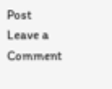Post
Leave a Comment